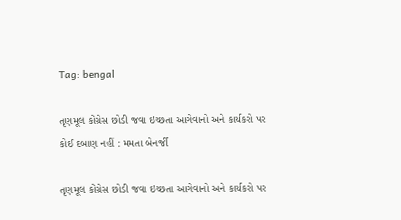Tag: bengal

તૃણમૂલ કોંગ્રેસ છોડી જવા ઇચ્છતા આગેવાનો અને કાર્યકરો પર કોઈ દબાણ નહીં : મમતા બેનર્જી

તૃણમૂલ કોંગ્રેસ છોડી જવા ઇચ્છતા આગેવાનો અને કાર્યકરો પર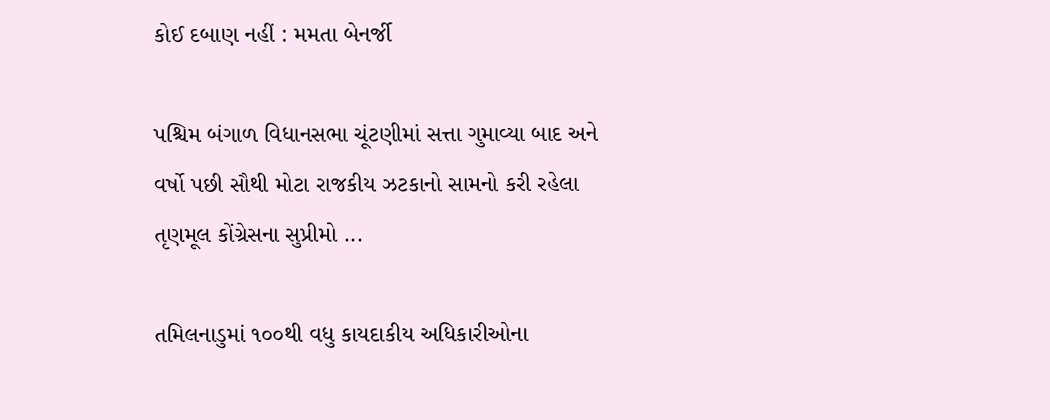કોઈ દબાણ નહીં : મમતા બેનર્જી

પશ્ચિમ બંગાળ વિધાનસભા ચૂંટણીમાં સત્તા ગુમાવ્યા બાદ અને વર્ષો પછી સૌથી મોટા રાજકીય ઝટકાનો સામનો કરી રહેલા તૃણમૂલ કોંગ્રેસના સુપ્રીમો ...

તમિલનાડુમાં ૧૦૦થી વધુ કાયદાકીય અધિકારીઓના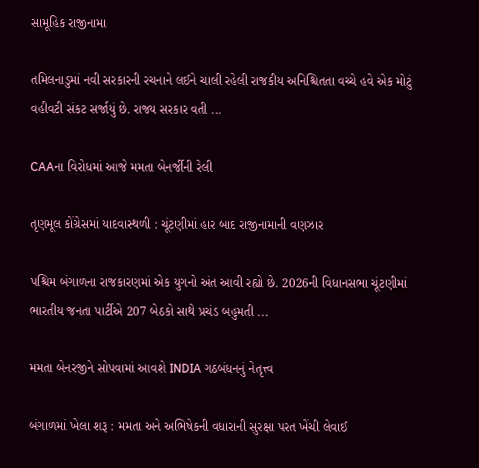સામૂહિક રાજીનામા

તમિલનાડુમાં નવી સરકારની રચનાને લઈને ચાલી રહેલી રાજકીય અનિશ્ચિતતા વચ્ચે હવે એક મોટું વહીવટી સંકટ સર્જાયું છે. રાજ્ય સરકાર વતી ...

CAAના વિરોધમાં આજે મમતા બેનર્જીની રેલી

તૃણમૂલ કોંગ્રેસમાં યાદવાસ્થળી : ચૂંટણીમાં હાર બાદ રાજીનામાની વણઝાર

પશ્ચિમ બંગાળના રાજકારણમાં એક યુગનો અંત આવી રહ્યો છે. 2026ની વિધાનસભા ચૂંટણીમાં ભારતીય જનતા પાર્ટીએ 207 બેઠકો સાથે પ્રચંડ બહુમતી ...

મમતા બેનરજીને સોપવામાં આવશે INDIA ગઠબંધનનું નેતૃત્ત્વ

બંગાળમાં ખેલા શરૂ : મમતા અને અભિષેકની વધારાની સુરક્ષા પરત ખેંચી લેવાઈ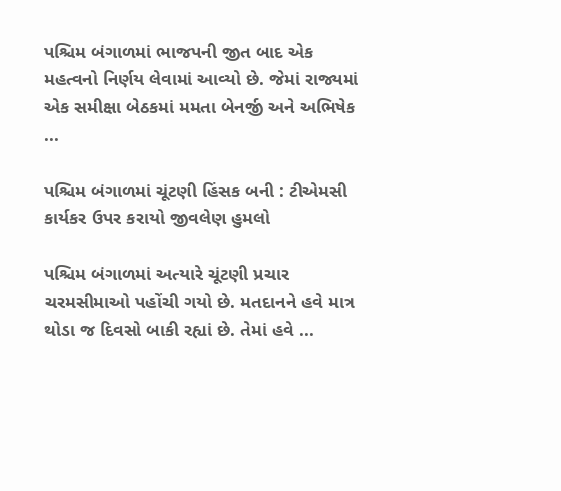પશ્ચિમ બંગાળમાં ભાજપની જીત બાદ એક મહત્વનો નિર્ણય લેવામાં આવ્યો છે. જેમાં રાજ્યમાં એક સમીક્ષા બેઠકમાં મમતા બેનર્જી અને અભિષેક ...

પશ્ચિમ બંગાળમાં ચૂંટણી હિંસક બની : ટીએમસી કાર્યકર ઉપર કરાયો જીવલેણ હુમલો

પશ્ચિમ બંગાળમાં અત્યારે ચૂંટણી પ્રચાર ચરમસીમાઓ પહોંચી ગયો છે. મતદાનને હવે માત્ર થોડા જ દિવસો બાકી રહ્યાં છે. તેમાં હવે ...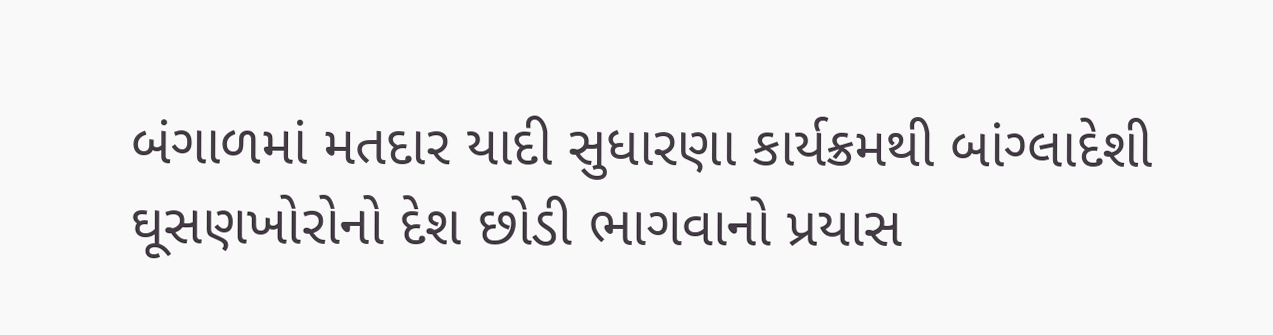બંગાળમાં મતદાર યાદી સુધારણા કાર્યક્રમથી બાંગ્લાદેશી ઘૂસણખોરોનો દેશ છોડી ભાગવાનો પ્રયાસ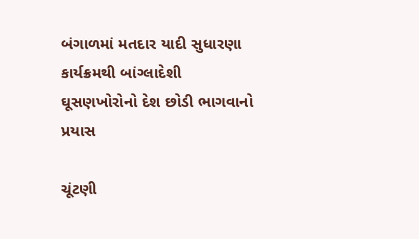બંગાળમાં મતદાર યાદી સુધારણા કાર્યક્રમથી બાંગ્લાદેશી ઘૂસણખોરોનો દેશ છોડી ભાગવાનો પ્રયાસ

ચૂંટણી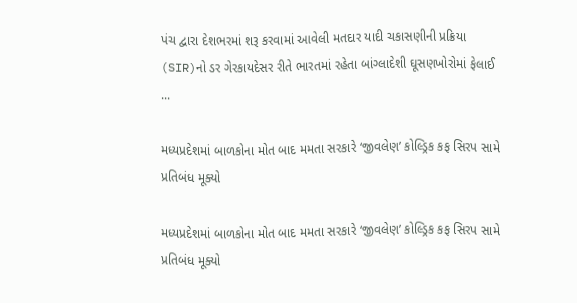પંચ દ્વારા દેશભરમાં શરૂ કરવામાં આવેલી મતદાર યાદી ચકાસણીની પ્રક્રિયા (SIR)નો ડર ગેરકાયદેસર રીતે ભારતમાં રહેતા બાંગ્લાદેશી ઘૂસણખોરોમાં ફેલાઈ ...

મધ્યપ્રદેશમાં બાળકોના મોત બાદ મમતા સરકારે ‘જીવલેણ’ કોલ્ડ્રિક કફ સિરપ સામે પ્રતિબંધ મૂક્યો

મધ્યપ્રદેશમાં બાળકોના મોત બાદ મમતા સરકારે ‘જીવલેણ’ કોલ્ડ્રિક કફ સિરપ સામે પ્રતિબંધ મૂક્યો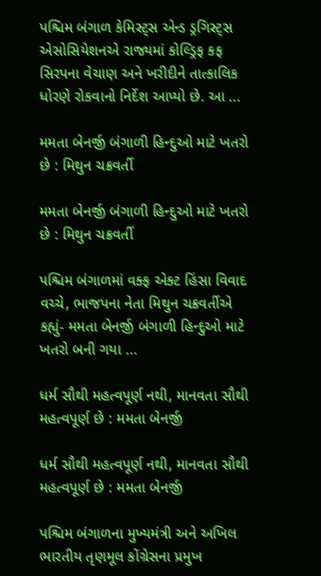પશ્ચિમ બંગાળ કેમિસ્ટ્સ એન્ડ ડ્રગિસ્ટ્સ એસોસિયેશનએ રાજ્યમાં કોલ્ડ્રિફ કફ સિરપના વેચાણ અને ખરીદીને તાત્કાલિક ધોરણે રોકવાનો નિર્દેશ આપ્યો છે. આ ...

મમતા બેનર્જી બંગાળી હિન્દુઓ માટે ખતરો છે : મિથુન ચક્રવર્તી

મમતા બેનર્જી બંગાળી હિન્દુઓ માટે ખતરો છે : મિથુન ચક્રવર્તી

પશ્ચિમ બંગાળમાં વક્ફ એક્ટ હિંસા વિવાદ વચ્ચે, ભાજપના નેતા મિથુન ચક્રવર્તીએ કહ્યું- મમતા બેનર્જી બંગાળી હિન્દુઓ માટે ખતરો બની ગયા ...

ધર્મ સૌથી મહત્વપૂર્ણ નથી, માનવતા સૌથી મહત્વપૂર્ણ છે : મમતા બેનર્જી

ધર્મ સૌથી મહત્વપૂર્ણ નથી, માનવતા સૌથી મહત્વપૂર્ણ છે : મમતા બેનર્જી

પશ્ચિમ બંગાળના મુખ્યમંત્રી અને અખિલ ભારતીય તૃણમૂલ કોંગ્રેસના પ્રમુખ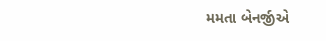મમતા બેનર્જીએ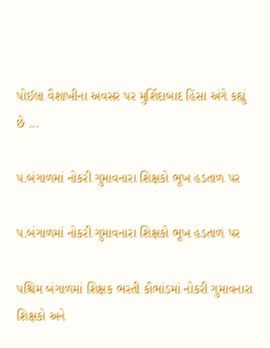પોઈલા વૈશાખીના અવસર પર મુર્શિદાબાદ હિંસા અંગે કહ્યું છે ...

પ.બંગાળમાં નોકરી ગુમાવનારા શિક્ષકો ભૂખ હડતાળ પર

પ.બંગાળમાં નોકરી ગુમાવનારા શિક્ષકો ભૂખ હડતાળ પર

પશ્ચિમ બંગાળમાં શિક્ષક ભરતી કૌભાંડમાં નોકરી ગુમાવનારા શિક્ષકો અને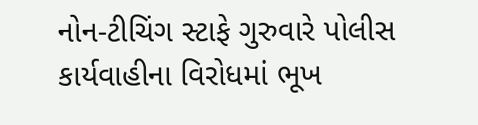નોન-ટીચિંગ સ્ટાફે ગુરુવારે પોલીસ કાર્યવાહીના વિરોધમાં ભૂખ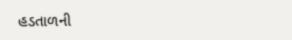હડતાળની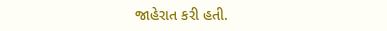જાહેરાત કરી હતી.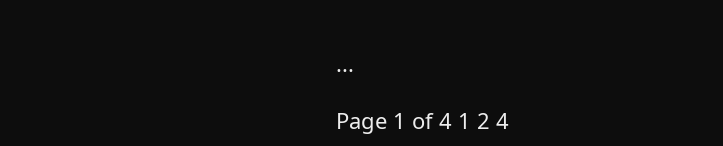...

Page 1 of 4 1 2 4